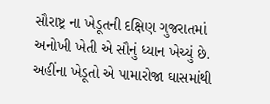સૌરાષ્ટ્ર ના ખેડૂતની દક્ષિણ ગુજરાતમાં અનોખી ખેતી એ સૌનું ધ્યાન ખેચ્યું છે. અહીંના ખેડૂતો એ પામારોજા ઘાસમાંથી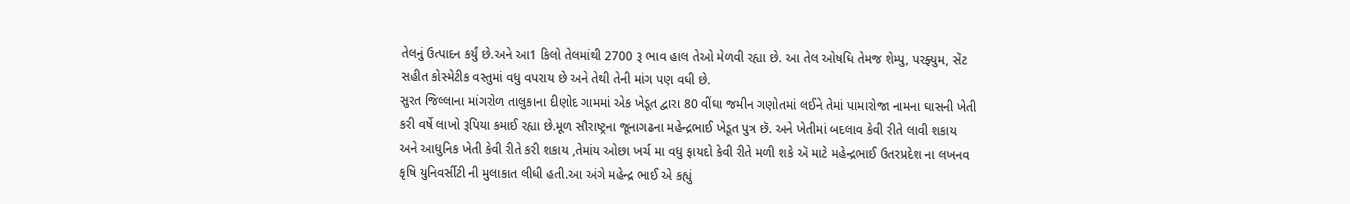તેલનું ઉત્પાદન કર્યું છે.અને આ1 કિલો તેલમાંથી 2700 રૂ ભાવ હાલ તેઓ મેળવી રહ્યા છે. આ તેલ ઓષધિ તેમજ શેમ્પુ, પરફ્યુમ, સેંટ સહીત કોસ્મેટીક વસ્તુમાં વધુ વપરાય છે અને તેથી તેની માંગ પણ વધી છે.
સુરત જિલ્લાના માંગરોળ તાલુકાના દીણોદ ગામમાં એક ખેડૂત દ્વારા 80 વીંઘા જમીન ગણોતમાં લઈને તેમાં પામારોજા નામના ઘાસની ખેતી કરી વર્ષે લાખો રૂપિયા કમાઈ રહ્યા છે.મૂળ સૌરાષ્ટ્રના જૂનાગઢના મહેન્દ્રભાઈ ખેડૂત પુત્ર છૅ. અને ખેતીમાં બદલાવ કેવી રીતે લાવી શકાય અને આધુનિક ખેતી કેવી રીતે કરી શકાય ,તેમાંય ઓછા ખર્ચ મા વધુ ફાયદો કેવી રીતે મળી શકે ઍ માટે મહેન્દ્રભાઈ ઉતરપ્રદેશ ના લખનવ કૃષિ યુનિવર્સીટી ની મુલાકાત લીધી હતી.આ અંગે મહેન્દ્ર ભાઈ એ કહ્યું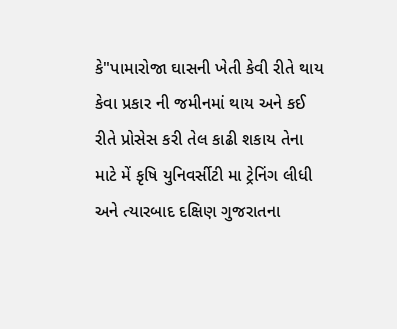કે"પામારોજા ઘાસની ખેતી કેવી રીતે થાય કેવા પ્રકાર ની જમીનમાં થાય અને કઈ રીતે પ્રોસેસ કરી તેલ કાઢી શકાય તેના માટે મેં કૃષિ યુનિવર્સીટી મા ટ્રેનિંગ લીધી અને ત્યારબાદ દક્ષિણ ગુજરાતના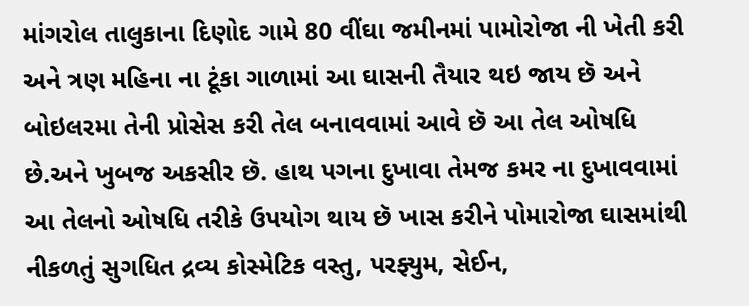માંગરોલ તાલુકાના દિણોદ ગામે 80 વીંઘા જમીનમાં પામોરોજા ની ખેતી કરી અને ત્રણ મહિના ના ટૂંકા ગાળામાં આ ઘાસની તૈયાર થઇ જાય છૅ અને બોઇલરમા તેની પ્રોસેસ કરી તેલ બનાવવામાં આવે છૅ આ તેલ ઓષધિ છે.અને ખુબજ અકસીર છૅ. હાથ પગના દુખાવા તેમજ કમર ના દુખાવવામાં આ તેલનો ઓષધિ તરીકે ઉપયોગ થાય છૅ ખાસ કરીને પોમારોજા ઘાસમાંથી નીકળતું સુગધિત દ્રવ્ય કોસ્મેટિક વસ્તુ, પરફ્યુમ, સેઈન,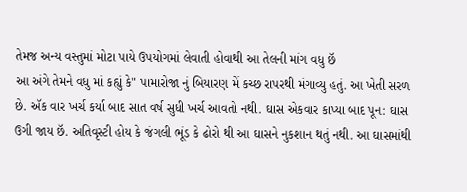તેમજ અન્ય વસ્તુમાં મોટા પાયે ઉપયોગમાં લેવાતી હોવાથી આ તેલની માંગ વધુ છૅ
આ અંગે તેમને વધુ માં કહ્યું કે" પામારોજા નું બિયારણ મેં કચ્છ રાપરથી મંગાવ્યુ હતું. આ ખેતી સરળ છે. ઍક વાર ખર્ચ કર્યા બાદ સાત વર્ષ સુધી ખર્ચ આવતો નથી. ઘાસ એકવાર કાપ્યા બાદ પૂન: ઘાસ ઉગી જાય છૅ. અતિવૃસ્ટી હોય કે જંગલી ભૂંડ કે ઢોરો થી આ ઘાસને નુકશાન થતું નથી. આ ઘાસમાંથી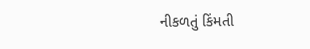નીકળતું કિંમતી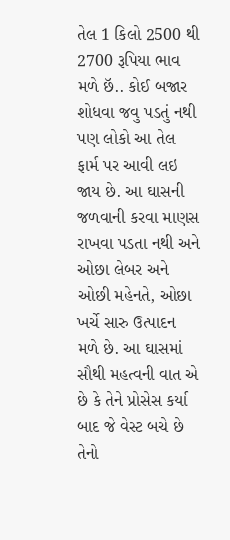તેલ 1 કિલો 2500 થી 2700 રૂપિયા ભાવ મળે છૅ.. કોઈ બજાર શોધવા જવુ પડતું નથી પણ લોકો આ તેલ ફાર્મ પર આવી લઇ જાય છે. આ ઘાસની જળવાની કરવા માણસ રાખવા પડતા નથી અને ઓછા લેબર અને ઓછી મહેનતે, ઓછા ખર્ચે સારુ ઉત્પાદન મળે છે. આ ઘાસમાં સૌથી મહત્વની વાત એ છે કે તેને પ્રોસેસ કર્યા બાદ જે વેસ્ટ બચે છે તેનો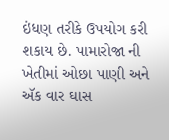ઇંધણ તરીકે ઉપયોગ કરી શકાય છે. પામારોજા ની ખેતીમાં ઓછા પાણી અને ઍક વાર ઘાસ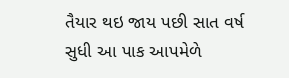તૈયાર થઇ જાય પછી સાત વર્ષ સુધી આ પાક આપમેળે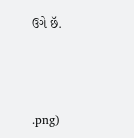ઉગે છૅ.



.png)